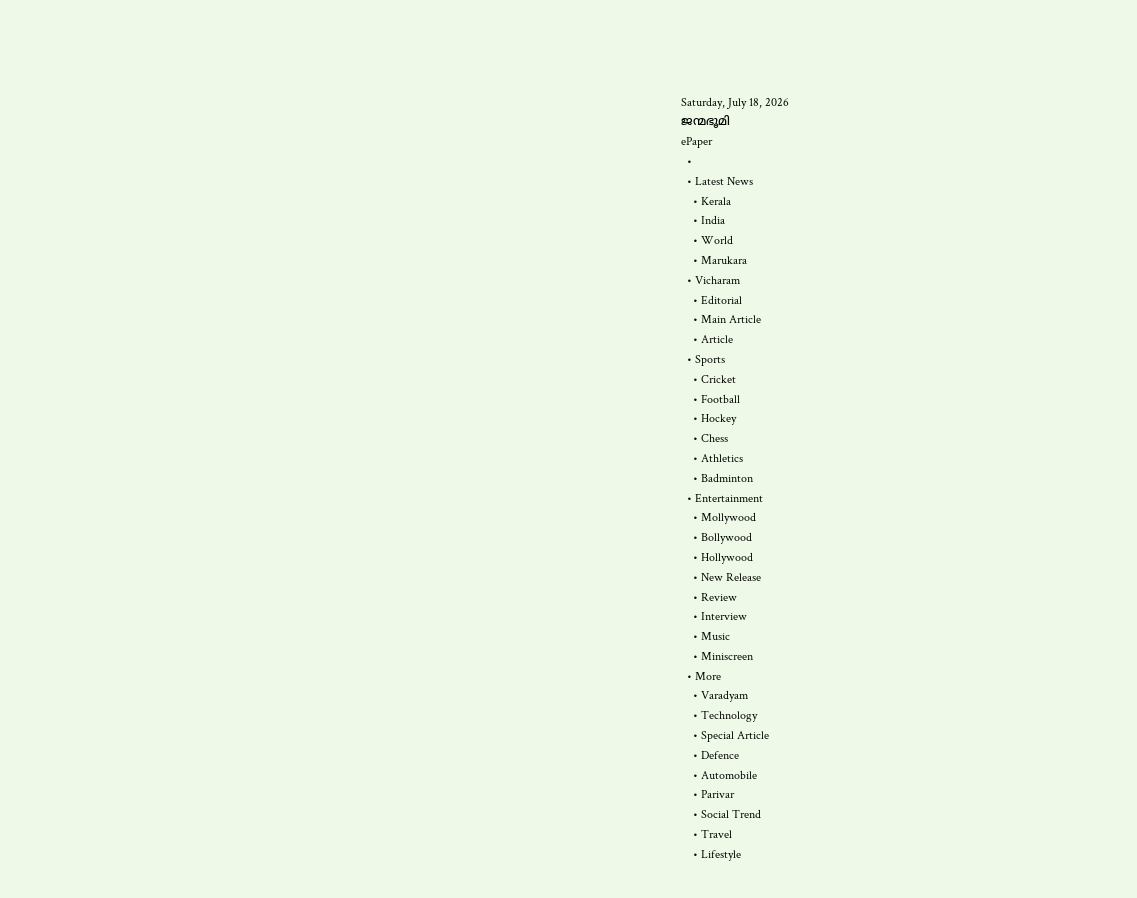Saturday, July 18, 2026
ജന്മഭൂമി
ePaper
  •
  • Latest News
    • Kerala
    • India
    • World
    • Marukara
  • Vicharam
    • Editorial
    • Main Article
    • Article
  • Sports
    • Cricket
    • Football
    • Hockey
    • Chess
    • Athletics
    • Badminton
  • Entertainment
    • Mollywood
    • Bollywood
    • Hollywood
    • New Release
    • Review
    • Interview
    • Music
    • Miniscreen
  • More
    • Varadyam
    • Technology
    • Special Article
    • Defence
    • Automobile
    • Parivar
    • Social Trend
    • Travel
    • Lifestyle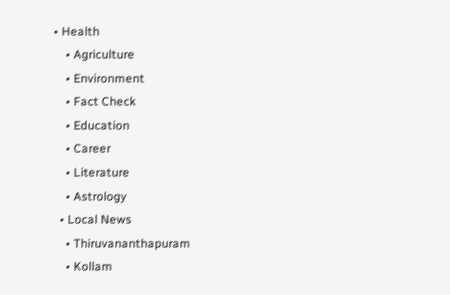• Health
    • Agriculture
    • Environment
    • Fact Check
    • Education
    • Career
    • Literature
    • Astrology
  • Local News
    • Thiruvananthapuram
    • Kollam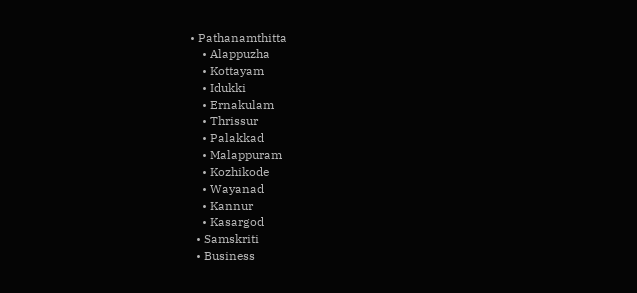• Pathanamthitta
    • Alappuzha
    • Kottayam
    • Idukki
    • Ernakulam
    • Thrissur
    • Palakkad
    • Malappuram
    • Kozhikode
    • Wayanad
    • Kannur
    • Kasargod
  • Samskriti
  • Business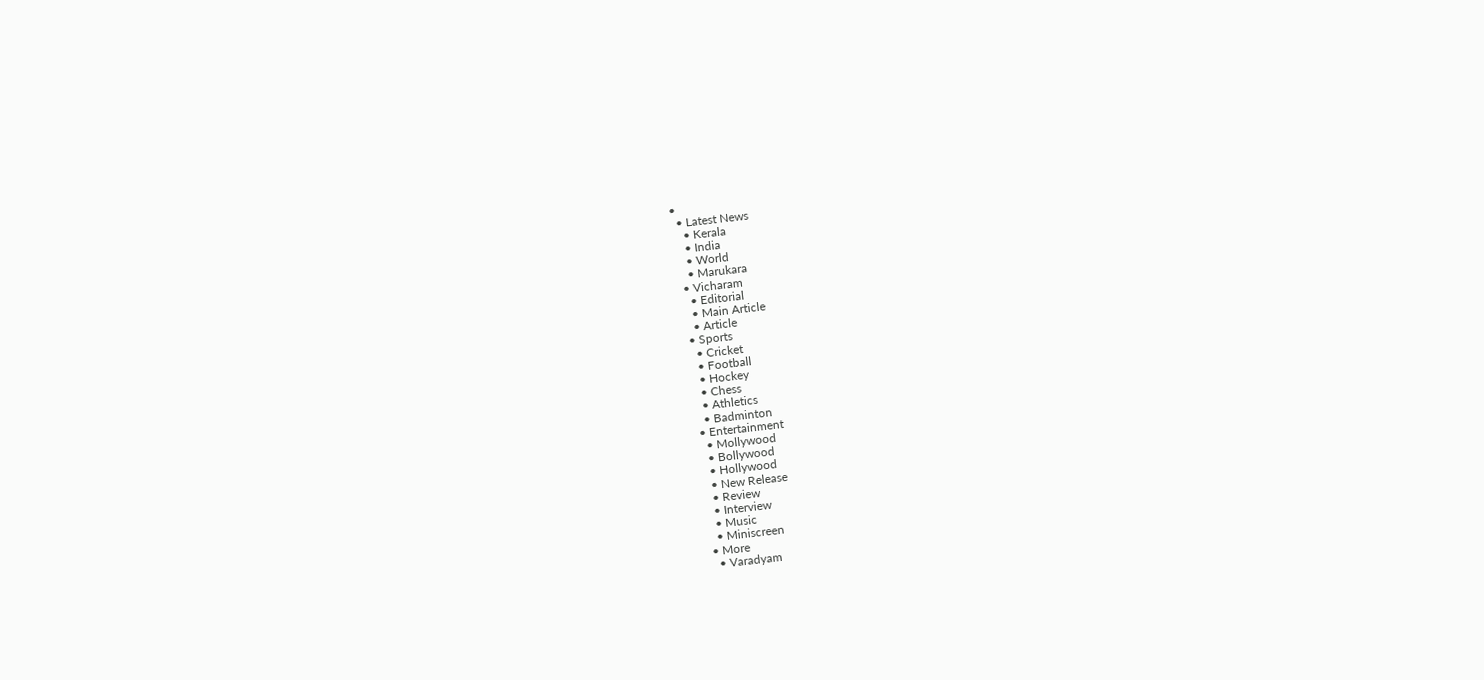•
  • Latest News
    • Kerala
    • India
    • World
    • Marukara
  • Vicharam
    • Editorial
    • Main Article
    • Article
  • Sports
    • Cricket
    • Football
    • Hockey
    • Chess
    • Athletics
    • Badminton
  • Entertainment
    • Mollywood
    • Bollywood
    • Hollywood
    • New Release
    • Review
    • Interview
    • Music
    • Miniscreen
  • More
    • Varadyam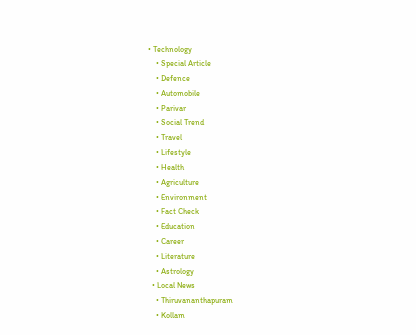• Technology
    • Special Article
    • Defence
    • Automobile
    • Parivar
    • Social Trend
    • Travel
    • Lifestyle
    • Health
    • Agriculture
    • Environment
    • Fact Check
    • Education
    • Career
    • Literature
    • Astrology
  • Local News
    • Thiruvananthapuram
    • Kollam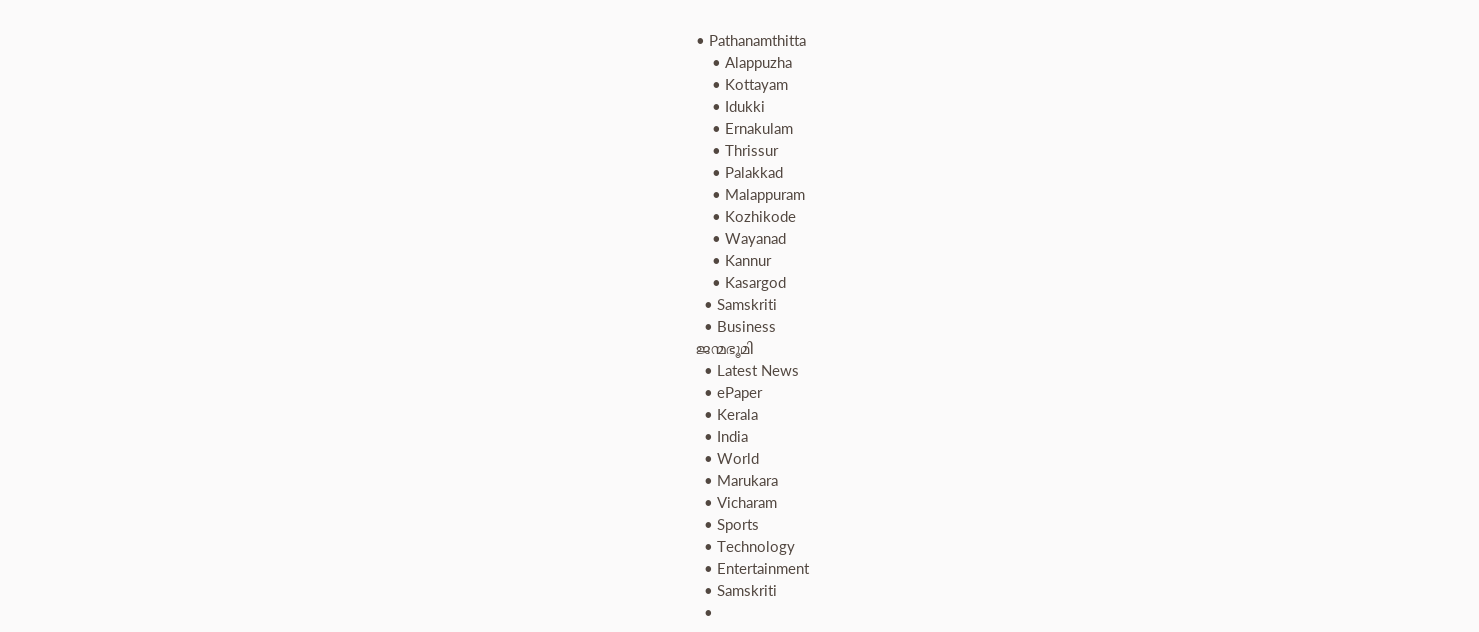• Pathanamthitta
    • Alappuzha
    • Kottayam
    • Idukki
    • Ernakulam
    • Thrissur
    • Palakkad
    • Malappuram
    • Kozhikode
    • Wayanad
    • Kannur
    • Kasargod
  • Samskriti
  • Business
ജന്മഭൂമി
  • Latest News
  • ePaper
  • Kerala
  • India
  • World
  • Marukara
  • Vicharam
  • Sports
  • Technology
  • Entertainment
  • Samskriti
  •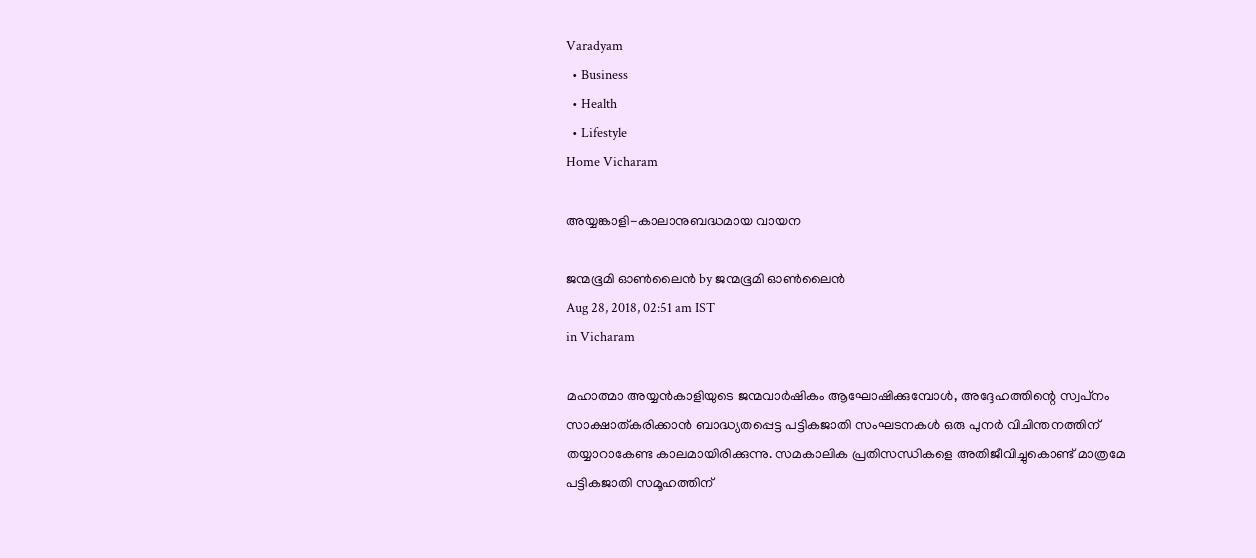Varadyam
  • Business
  • Health
  • Lifestyle
Home Vicharam

അയ്യങ്കാളി-കാലാനുബദ്ധമായ വായന

ജന്മഭൂമി ഓണ്‍ലൈന്‍ by ജന്മഭൂമി ഓണ്‍ലൈന്‍
Aug 28, 2018, 02:51 am IST
in Vicharam

മഹാത്മാ അയ്യന്‍കാളിയുടെ ജന്മവാര്‍ഷികം ആഘോഷിക്കുമ്പോള്‍, അദ്ദേഹത്തിന്റെ സ്വപ്‌നം സാക്ഷാത്കരിക്കാന്‍ ബാദ്ധ്യതപ്പെട്ട പട്ടികജാതി സംഘടനകള്‍ ഒരു പുനര്‍ വിചിന്തനത്തിന് തയ്യാറാകേണ്ട കാലമായിരിക്കുന്നു. സമകാലിക പ്രതിസന്ധികളെ അതിജീവിച്ചുകൊണ്ട് മാത്രമേ പട്ടികജാതി സമൂഹത്തിന്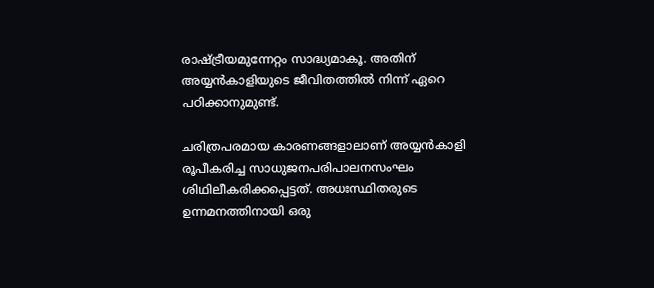രാഷ്‌ട്രീയമുന്നേറ്റം സാദ്ധ്യമാകൂ. അതിന് അയ്യന്‍കാളിയുടെ ജീവിതത്തില്‍ നിന്ന് ഏറെ പഠിക്കാനുമുണ്ട്.

ചരിത്രപരമായ കാരണങ്ങളാലാണ് അയ്യന്‍കാളി രൂപീകരിച്ച സാധുജനപരിപാലനസംഘം ശിഥിലീകരിക്കപ്പെട്ടത്. അധഃസ്ഥിതരുടെ ഉന്നമനത്തിനായി ഒരു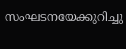സംഘടനയേക്കുറിച്ചു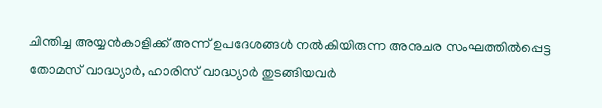ചിന്തിച്ച അയ്യന്‍കാളിക്ക് അന്ന് ഉപദേശങ്ങള്‍ നല്‍കിയിരുന്ന അനുചര സംഘത്തില്‍പ്പെട്ട തോമസ് വാദ്ധ്യാര്‍, ഹാരിസ് വാദ്ധ്യാര്‍ തുടങ്ങിയവര്‍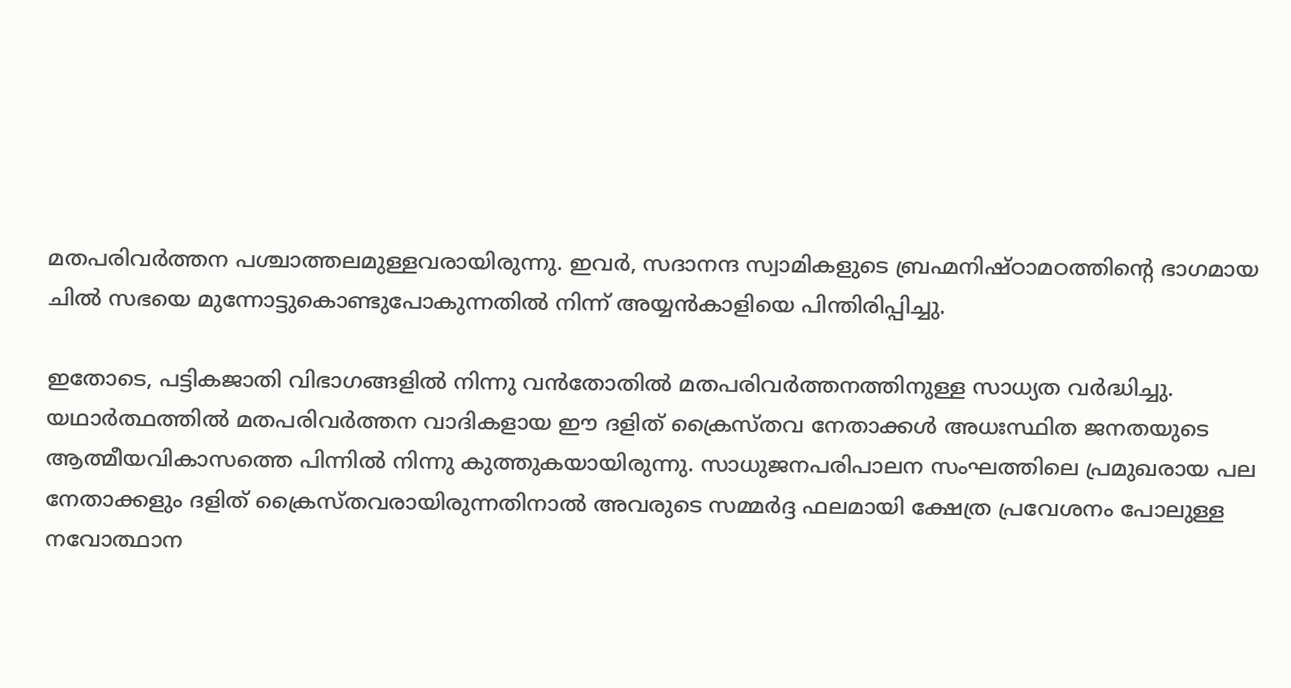മതപരിവര്‍ത്തന പശ്ചാത്തലമുള്ളവരായിരുന്നു. ഇവര്‍, സദാനന്ദ സ്വാമികളുടെ ബ്രഹ്മനിഷ്ഠാമഠത്തിന്റെ ഭാഗമായ ചില്‍ സഭയെ മുന്നോട്ടുകൊണ്ടുപോകുന്നതില്‍ നിന്ന് അയ്യന്‍കാളിയെ പിന്തിരിപ്പിച്ചു.

ഇതോടെ, പട്ടികജാതി വിഭാഗങ്ങളില്‍ നിന്നു വന്‍തോതില്‍ മതപരിവര്‍ത്തനത്തിനുള്ള സാധ്യത വര്‍ദ്ധിച്ചു. യഥാര്‍ത്ഥത്തില്‍ മതപരിവര്‍ത്തന വാദികളായ ഈ ദളിത് ക്രൈസ്തവ നേതാക്കള്‍ അധഃസ്ഥിത ജനതയുടെ ആത്മീയവികാസത്തെ പിന്നില്‍ നിന്നു കുത്തുകയായിരുന്നു. സാധുജനപരിപാലന സംഘത്തിലെ പ്രമുഖരായ പല നേതാക്കളും ദളിത് ക്രൈസ്തവരായിരുന്നതിനാല്‍ അവരുടെ സമ്മര്‍ദ്ദ ഫലമായി ക്ഷേത്ര പ്രവേശനം പോലുള്ള നവോത്ഥാന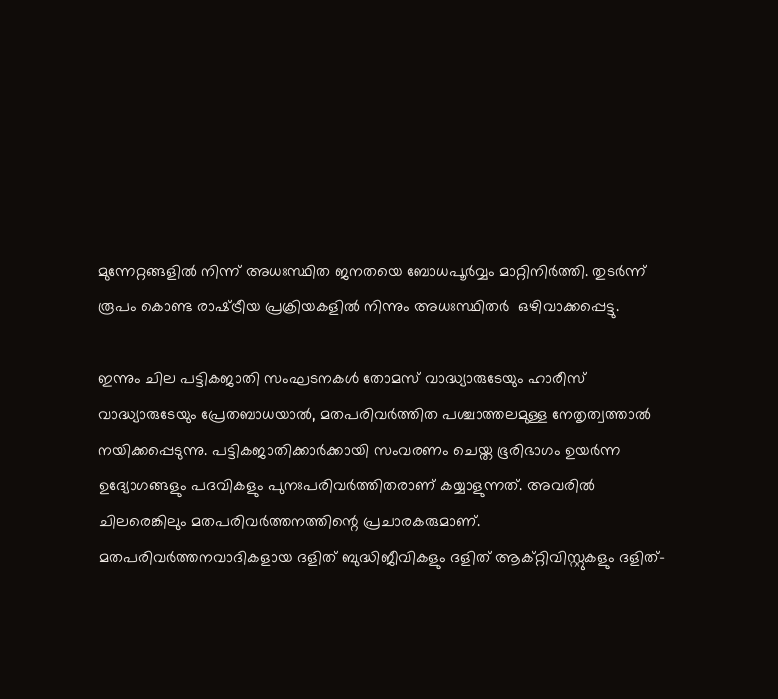മുന്നേറ്റങ്ങളില്‍ നിന്ന് അധഃസ്ഥിത ജനതയെ ബോധപൂര്‍വ്വം മാറ്റിനിര്‍ത്തി. തുടര്‍ന്ന് രൂപം കൊണ്ട രാഷ്‌ട്രീയ പ്രക്രിയകളില്‍ നിന്നും അധഃസ്ഥിതര്‍  ഒഴിവാക്കപ്പെട്ടു.

ഇന്നും ചില പട്ടികജാതി സംഘടനകള്‍ തോമസ് വാദ്ധ്യാരുടേയും ഹാരീസ് വാദ്ധ്യാരുടേയും പ്രേതബാധയാല്‍, മതപരിവര്‍ത്തിത പശ്ചാത്തലമുള്ള നേതൃത്വത്താല്‍ നയിക്കപ്പെടുന്നു. പട്ടികജാതിക്കാര്‍ക്കായി സംവരണം ചെയ്ത ഭൂരിഭാഗം ഉയര്‍ന്ന ഉദ്യോഗങ്ങളും പദവികളും പുനഃപരിവര്‍ത്തിതരാണ് കയ്യാളുന്നത്. അവരില്‍ ചിലരെങ്കിലും മതപരിവര്‍ത്തനത്തിന്റെ പ്രചാരകരുമാണ്. മതപരിവര്‍ത്തനവാദികളായ ദളിത് ബുദ്ധിജീവികളും ദളിത് ആക്റ്റിവിസ്റ്റുകളും ദളിത്-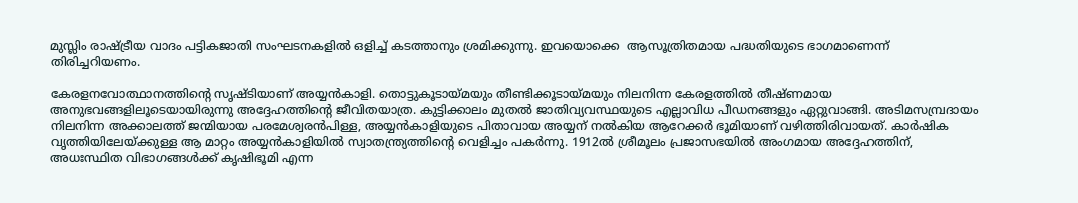മുസ്ലിം രാഷ്‌ട്രീയ വാദം പട്ടികജാതി സംഘടനകളില്‍ ഒളിച്ച് കടത്താനും ശ്രമിക്കുന്നു. ഇവയൊക്കെ  ആസൂത്രിതമായ പദ്ധതിയുടെ ഭാഗമാണെന്ന് തിരിച്ചറിയണം.

കേരളനവോത്ഥാനത്തിന്റെ സൃഷ്ടിയാണ് അയ്യന്‍കാളി. തൊട്ടുകൂടായ്‌മയും തീണ്ടിക്കൂടായ്‌മയും നിലനിന്ന കേരളത്തില്‍ തീഷ്ണമായ അനുഭവങ്ങളിലൂടെയായിരുന്നു അദ്ദേഹത്തിന്റെ ജീവിതയാത്ര. കുട്ടിക്കാലം മുതല്‍ ജാതിവ്യവസ്ഥയുടെ എല്ലാവിധ പീഡനങ്ങളും ഏറ്റുവാങ്ങി. അടിമസമ്പ്രദായം നിലനിന്ന അക്കാലത്ത് ജന്മിയായ പരമേശ്വരന്‍പിള്ള, അയ്യന്‍കാളിയുടെ പിതാവായ അയ്യന് നല്‍കിയ ആറേക്കര്‍ ഭൂമിയാണ് വഴിത്തിരിവായത്. കാര്‍ഷിക വൃത്തിയിലേയ്‌ക്കുള്ള ആ മാറ്റം അയ്യന്‍കാളിയില്‍ സ്വാതന്ത്ര്യത്തിന്റെ വെളിച്ചം പകര്‍ന്നു. 1912ല്‍ ശ്രീമൂലം പ്രജാസഭയില്‍ അംഗമായ അദ്ദേഹത്തിന്, അധഃസ്ഥിത വിഭാഗങ്ങള്‍ക്ക് കൃഷിഭൂമി എന്ന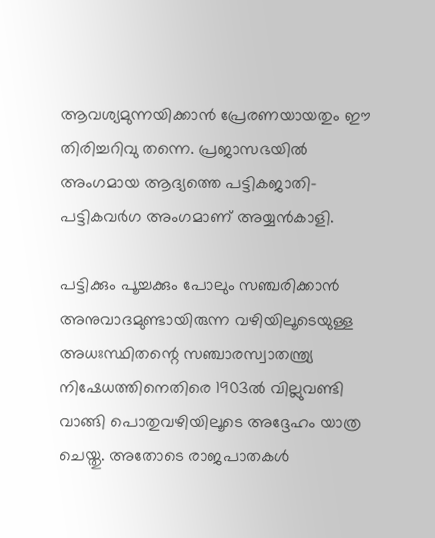ആവശ്യമുന്നയിക്കാന്‍ പ്രേരണയായതും ഈ തിരിച്ചറിവു തന്നെ. പ്രജാസഭയില്‍ അംഗമായ ആദ്യത്തെ പട്ടികജാതി-പട്ടികവര്‍ഗ അംഗമാണ് അയ്യന്‍കാളി.

പട്ടിക്കും പൂച്ചക്കും പോലും സഞ്ചരിക്കാന്‍ അനുവാദമുണ്ടായിരുന്ന വഴിയിലൂടെയുള്ള അധഃസ്ഥിതന്റെ സഞ്ചാരസ്വാതന്ത്ര്യ നിഷേധത്തിനെതിരെ 1903ല്‍ വില്ലുവണ്ടി വാങ്ങി പൊതുവഴിയിലൂടെ അദ്ദേഹം യാത്ര ചെയ്തു. അതോടെ രാജപാതകള്‍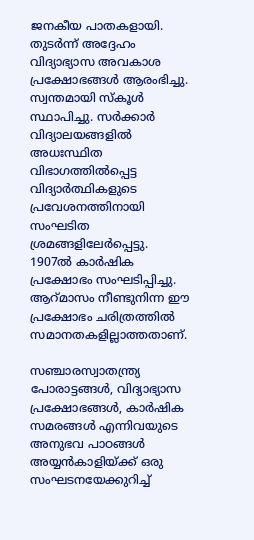ജനകീയ പാതകളായി. തുടര്‍ന്ന് അദ്ദേഹം വിദ്യാഭ്യാസ അവകാശ പ്രക്ഷോഭങ്ങള്‍ ആരംഭിച്ചു. സ്വന്തമായി സ്‌കൂള്‍ സ്ഥാപിച്ചു. സര്‍ക്കാര്‍ വിദ്യാലയങ്ങളില്‍ അധഃസ്ഥിത വിഭാഗത്തില്‍പ്പെട്ട വിദ്യാര്‍ത്ഥികളുടെ പ്രവേശനത്തിനായി സംഘടിത ശ്രമങ്ങളിലേര്‍പ്പെട്ടു. 1907ല്‍ കാര്‍ഷിക പ്രക്ഷോഭം സംഘടിപ്പിച്ചു. ആറ്മാസം നീണ്ടുനിന്ന ഈ പ്രക്ഷോഭം ചരിത്രത്തില്‍ സമാനതകളില്ലാത്തതാണ്.

സഞ്ചാരസ്വാതന്ത്ര്യ പോരാട്ടങ്ങള്‍, വിദ്യാഭ്യാസ പ്രക്ഷോഭങ്ങള്‍, കാര്‍ഷിക സമരങ്ങള്‍ എന്നിവയുടെ അനുഭവ പാഠങ്ങള്‍ അയ്യന്‍കാളിയ്‌ക്ക് ഒരു സംഘടനയേക്കുറിച്ച്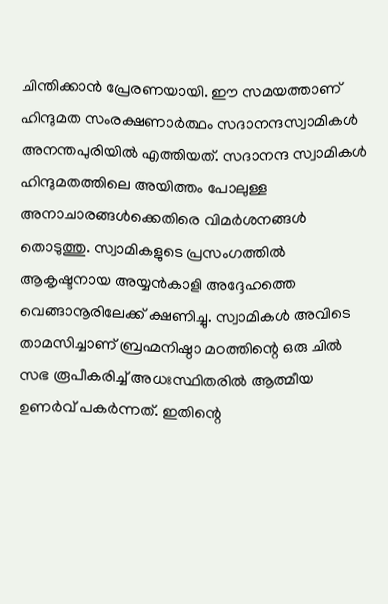ചിന്തിക്കാന്‍ പ്രേരണയായി. ഈ സമയത്താണ് ഹിന്ദുമത സംരക്ഷണാര്‍ത്ഥം സദാനന്ദസ്വാമികള്‍ അനന്തപുരിയില്‍ എത്തിയത്. സദാനന്ദ സ്വാമികള്‍ ഹിന്ദുമതത്തിലെ അയിത്തം പോലുള്ള അനാചാരങ്ങള്‍ക്കെതിരെ വിമര്‍ശനങ്ങള്‍ തൊടുത്തു. സ്വാമികളുടെ പ്രസംഗത്തില്‍ ആകൃഷ്ടനായ അയ്യന്‍കാളി അദ്ദേഹത്തെ വെങ്ങാനൂരിലേക്ക് ക്ഷണിച്ചു. സ്വാമികള്‍ അവിടെ താമസിച്ചാണ് ബ്രഹ്മനിഷ്ഠാ മഠത്തിന്റെ ഒരു ചില്‍ സഭ രൂപീകരിച്ച് അധഃസ്ഥിതരില്‍ ആത്മീയ ഉണര്‍വ് പകര്‍ന്നത്. ഇതിന്റെ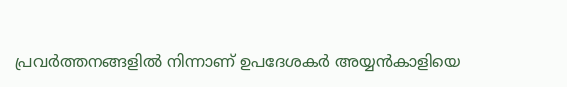പ്രവര്‍ത്തനങ്ങളില്‍ നിന്നാണ് ഉപദേശകര്‍ അയ്യന്‍കാളിയെ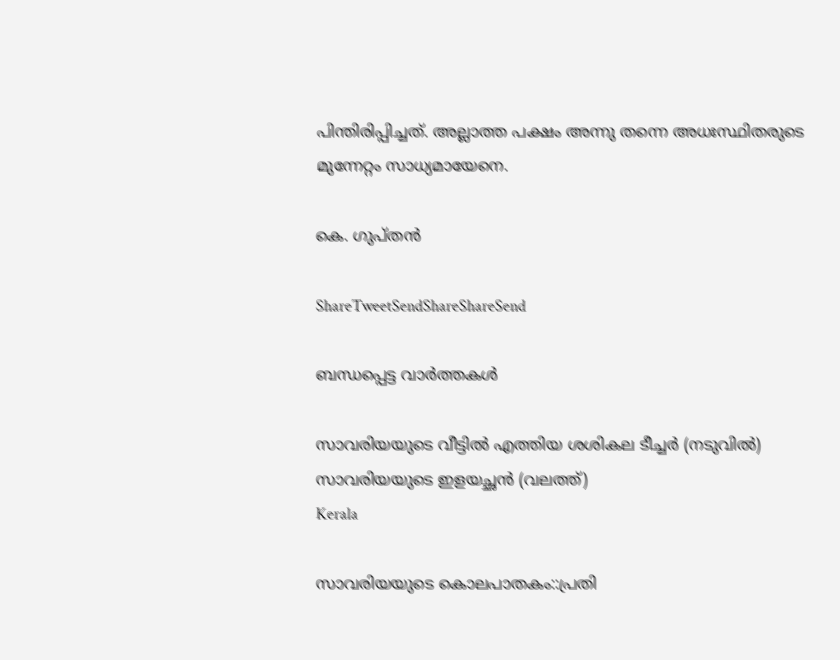പിന്തിരിപ്പിച്ചത്. അല്ലാത്ത പക്ഷം അന്നു തന്നെ അധഃസ്ഥിതരുടെ മുന്നേറ്റം സാധ്യമായേനെ.

കെ. ഗുപ്തന്‍

ShareTweetSendShareShareSend

ബന്ധപ്പെട്ട വാര്‍ത്തകള്‍

സാവരിയയുടെ വീട്ടില്‍ എത്തിയ ശശികല ടീച്ചര്‍ (നടുവില്‍) സാവരിയയുടെ ഇളയച്ഛന്‍ (വലത്ത്)
Kerala

സാവരിയയുടെ കൊലപാതകം::പ്രതി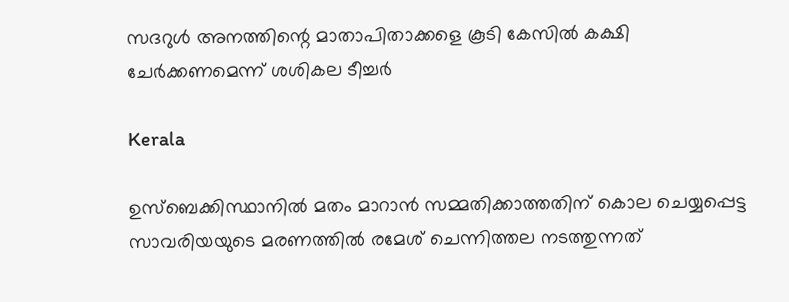സദറുള്‍ അനത്തിന്റെ മാതാപിതാക്കളെ കൂടി കേസില്‍ കക്ഷി ചേര്‍ക്കണമെന്ന് ശശികല ടീച്ചര്‍

Kerala

ഉസ്ബെക്കിസ്ഥാനില്‍ മതം മാറാന്‍ സമ്മതിക്കാത്തതിന് കൊല ചെയ്യപ്പെട്ട സാവരിയയുടെ മരണത്തില്‍ രമേശ് ചെന്നിത്തല നടത്തുന്നത്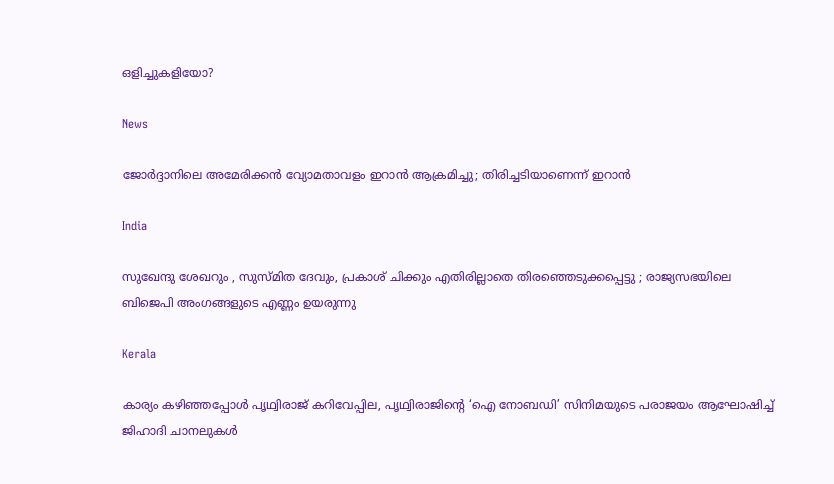ഒളിച്ചുകളിയോ?

News

ജോർദ്ദാനിലെ അമേരിക്കൻ വ്യോമതാവളം ഇറാൻ ആക്രമിച്ചു; തിരിച്ചടിയാണെന്ന് ഇറാൻ

India

സുഖേന്ദു ശേഖറും , സുസ്മിത ദേവും, പ്രകാശ് ചിക്കും എതിരില്ലാതെ തിരഞ്ഞെടുക്കപ്പെട്ടു ; രാജ്യസഭയിലെ ബിജെപി അംഗങ്ങളുടെ എണ്ണം ഉയരുന്നു

Kerala

കാര്യം കഴിഞ്ഞപ്പോള്‍ പൃഥ്വിരാജ് കറിവേപ്പില, പൃഥ്വിരാജിന്റെ ‘ഐ നോബഡി’ സിനിമയുടെ പരാജയം ആഘോഷിച്ച് ജിഹാദി ചാനലുകള്‍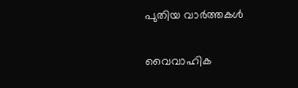പുതിയ വാര്‍ത്തകള്‍

വൈവാഹിക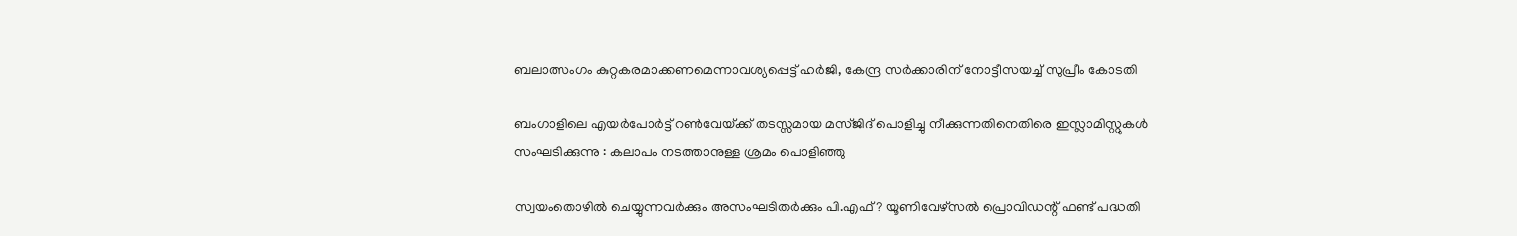ബലാത്സംഗം കുറ്റകരമാക്കണമെന്നാവശ്യപ്പെട്ട് ഹര്‍ജി, കേന്ദ്ര സര്‍ക്കാരിന് നോട്ടീസയച്ച് സുപ്രീം കോടതി

ബംഗാളിലെ എയര്‍പോര്‍ട്ട് റണ്‍വേയ്‌ക്ക് തടസ്സമായ മസ്ജിദ് പൊളിച്ചു നീക്കുന്നതിനെതിരെ ഇസ്ലാമിസ്റ്റുകൾ സംഘടിക്കുന്നു : കലാപം നടത്താനുള്ള ശ്രമം പൊളിഞ്ഞു

സ്വയംതൊഴില്‍ ചെയ്യുന്നവര്‍ക്കും അസംഘടിതര്‍ക്കും പി.എഫ് ? യൂണിവേഴ്സല്‍ പ്രൊവിഡന്റ് ഫണ്ട് പദ്ധതി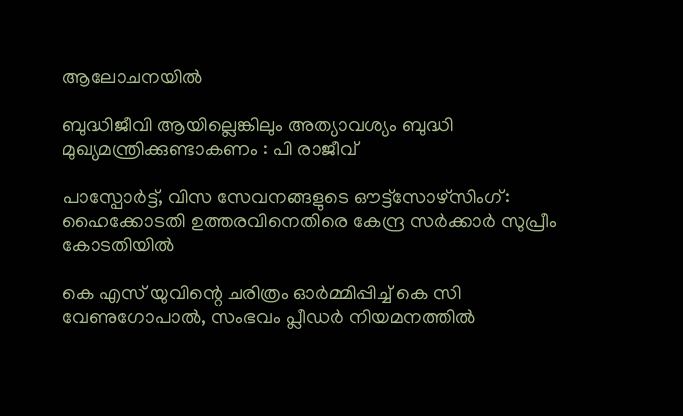ആലോചനയില്‍

ബുദ്ധിജീവി ആയില്ലെങ്കിലും അത്യാവശ്യം ബുദ്ധി മുഖ്യമന്ത്രിക്കുണ്ടാകണം : പി രാജീവ്

പാസ്പോര്‍ട്ട്, വിസ സേവനങ്ങളുടെ ഔട്ട്സോഴ്സിംഗ്: ഹൈക്കോടതി ഉത്തരവിനെതിരെ കേന്ദ്ര സര്‍ക്കാര്‍ സുപ്രീം കോടതിയില്‍

കെ എസ് യുവിന്റെ ചരിത്രം ഓര്‍മ്മിപ്പിച്ച് കെ സി വേണുഗോപാല്‍, സംഭവം പ്ലീഡര്‍ നിയമനത്തില്‍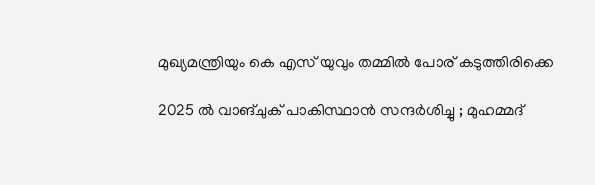മുഖ്യമന്ത്രിയും കെ എസ് യുവും തമ്മില്‍ പോര് കടുത്തിരിക്കെ

2025 ൽ വാങ്ചുക് പാകിസ്ഥാൻ സന്ദർശിച്ചു ; മുഹമ്മദ്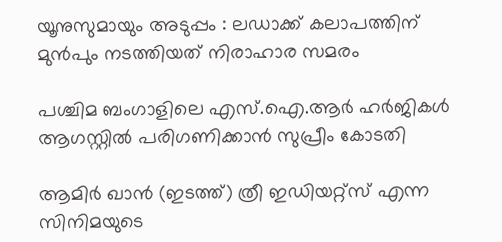യൂനുസുമായും അടുപ്പം : ലഡാക്ക് കലാപത്തിന് മുൻപും നടത്തിയത് നിരാഹാര സമരം

പശ്ചിമ ബംഗാളിലെ എസ്.ഐ.ആര്‍ ഹര്‍ജികള്‍ ആഗസ്റ്റില്‍ പരിഗണിക്കാന്‍ സുപ്രീം കോടതി

ആമിര്‍ ഖാന്‍ (ഇടത്ത്) ത്രീ ഇഡിയറ്റ്സ് എന്ന സിനിമയുടെ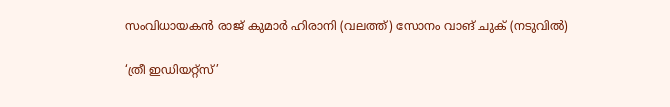സംവിധായകന്‍ രാജ് കുമാര്‍ ഹിരാനി (വലത്ത്) സോനം വാങ് ചുക് (നടുവില്‍)

‘ത്രീ ഇഡിയറ്റ്‌സ്’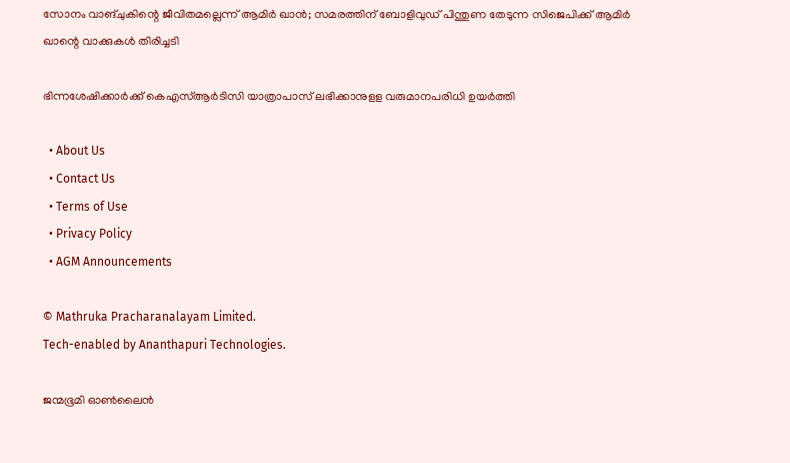സോനം വാങ്‌ചുകിന്റെ ജീവിതമല്ലെന്ന് ആമിര്‍ ഖാന്‍; സമരത്തിന് ബോളിവുഡ് പിന്തുണ തേടുന്ന സിജെപിക്ക് ആമിര്‍ ഖാന്റെ വാക്കുകള്‍ തിരിച്ചടി

ഭിന്നശേഷിക്കാര്‍ക്ക് കെഎസ്ആര്‍ടിസി യാത്രാപാസ് ലഭിക്കാനുളള വരുമാനപരിധി ഉയര്‍ത്തി

  • About Us
  • Contact Us
  • Terms of Use
  • Privacy Policy
  • AGM Announcements

© Mathruka Pracharanalayam Limited.
Tech-enabled by Ananthapuri Technologies.

ജന്മഭൂമി ഓണ്‍ലൈന്‍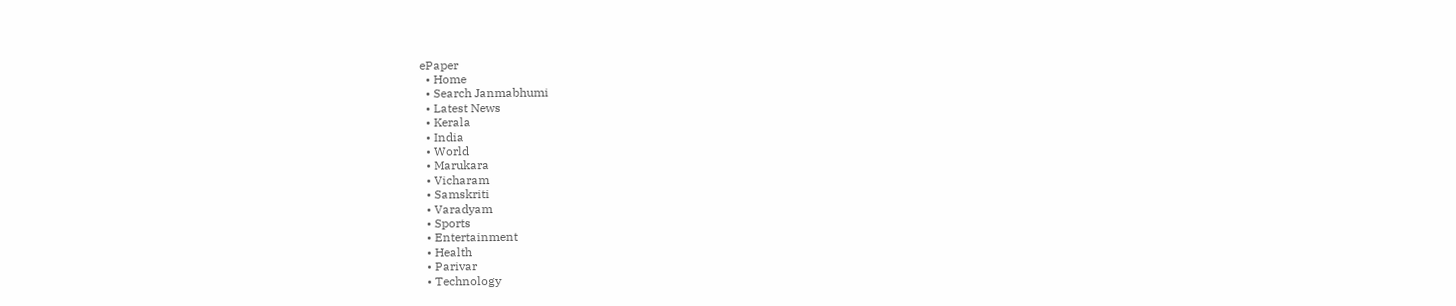ePaper
  • Home
  • Search Janmabhumi
  • Latest News
  • Kerala
  • India
  • World
  • Marukara
  • Vicharam
  • Samskriti
  • Varadyam
  • Sports
  • Entertainment
  • Health
  • Parivar
  • Technology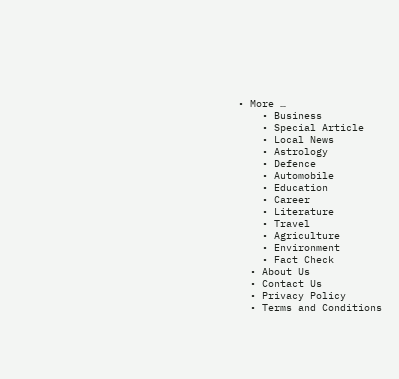• More …
    • Business
    • Special Article
    • Local News
    • Astrology
    • Defence
    • Automobile
    • Education
    • Career
    • Literature
    • Travel
    • Agriculture
    • Environment
    • Fact Check
  • About Us
  • Contact Us
  • Privacy Policy
  • Terms and Conditions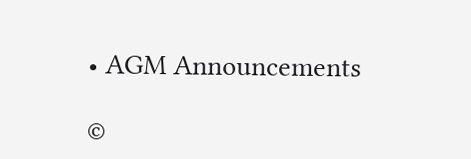• AGM Announcements

©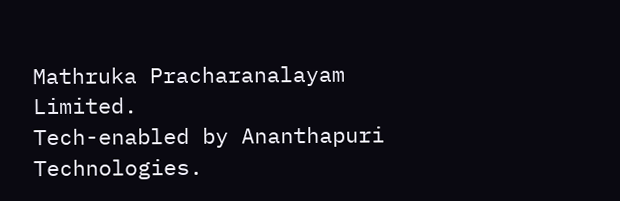Mathruka Pracharanalayam Limited.
Tech-enabled by Ananthapuri Technologies.